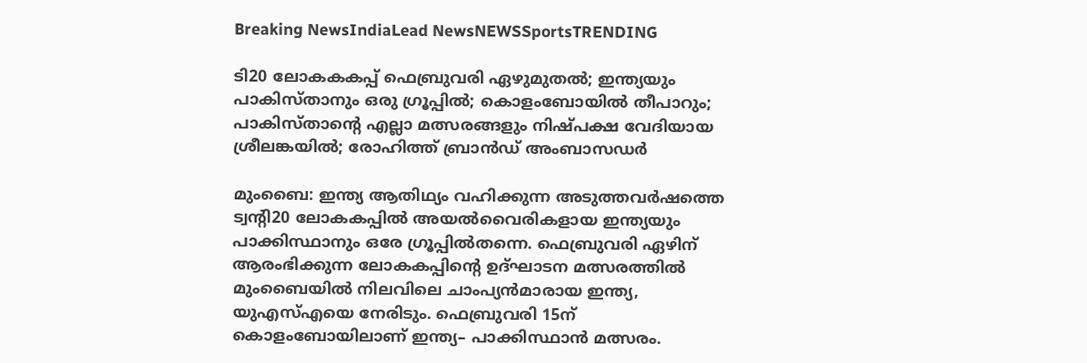Breaking NewsIndiaLead NewsNEWSSportsTRENDING

ടി20 ലോകകകപ്പ് ഫെബ്രുവരി ഏഴുമുതല്‍; ഇന്ത്യയും പാകിസ്താനും ഒരു ഗ്രൂപ്പില്‍; കൊളംബോയില്‍ തീപാറും; പാകിസ്താന്റെ എല്ലാ മത്സരങ്ങളും നിഷ്പക്ഷ വേദിയായ ശ്രീലങ്കയില്‍; രോഹിത്ത് ബ്രാന്‍ഡ് അംബാസഡര്‍

മുംബൈ: ഇന്ത്യ ആതിഥ്യം വഹിക്കുന്ന അടുത്തവർഷത്തെ ട്വന്റി20 ലോകകപ്പിൽ അയൽവൈരികളായ ഇന്ത്യയും പാക്കിസ്ഥാനും ഒരേ ഗ്രൂപ്പിൽതന്നെ. ഫെബ്രുവരി ഏഴിന് ആരംഭിക്കുന്ന ലോകകപ്പിന്റെ ഉദ്ഘാടന മത്സരത്തിൽ മുംബൈയിൽ നിലവിലെ ചാംപ്യൻമാരായ ഇന്ത്യ, യുഎസ്എയെ നേരിടും. ഫെബ്രുവരി 15ന് കൊളംബോയിലാണ് ഇന്ത്യ– പാക്കിസ്ഥാൻ മത്സരം.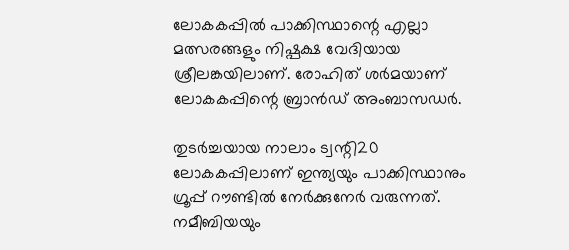ലോകകപ്പിൽ പാക്കിസ്ഥാന്റെ എല്ലാ മത്സരങ്ങളും നിഷ്പക്ഷ വേദിയായ ശ്രീലങ്കയിലാണ്. രോഹിത് ശർമയാണ് ലോകകപ്പിന്റെ ബ്രാൻഡ് അംബാസഡർ.

തുടർച്ചയായ നാലാം ട്വന്റി20 ലോകകപ്പിലാണ് ഇന്ത്യയും പാക്കിസ്ഥാനും ഗ്രൂപ്പ് റൗണ്ടിൽ നേർക്കുനേർ വരുന്നത്. നമീബിയയും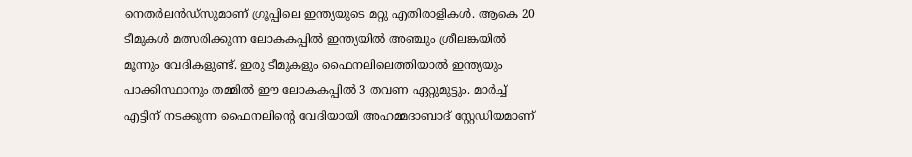നെതർലൻഡ്സുമാണ് ഗ്രൂപ്പിലെ ഇന്ത്യയുടെ മറ്റു എതിരാളികൾ. ആകെ 20 ടീമുകൾ മത്സരിക്കുന്ന ലോകകപ്പിൽ ഇന്ത്യയിൽ അഞ്ചും ശ്രീലങ്കയിൽ മൂന്നും വേദികളുണ്ട്. ഇരു ടീമുകളും ഫൈനലിലെത്തിയാൽ ഇന്ത്യയും പാക്കിസ്ഥാനും തമ്മിൽ ഈ ലോകകപ്പിൽ 3 തവണ ഏറ്റുമുട്ടും. മാർച്ച് എട്ടിന് നടക്കുന്ന ഫൈനലിന്റെ വേദിയായി അഹമ്മദാബാദ് സ്റ്റേഡിയമാണ്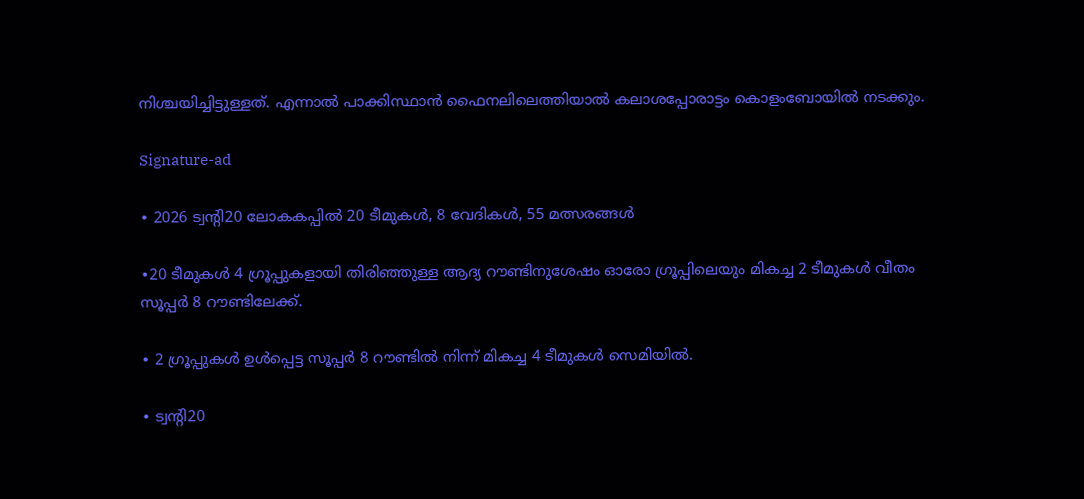നിശ്ചയിച്ചിട്ടുള്ളത്. എന്നാൽ പാക്കിസ്ഥാൻ ഫൈനലിലെത്തിയാൽ കലാശപ്പോരാട്ടം കൊളംബോയിൽ നടക്കും.

Signature-ad

∙ 2026 ട്വന്റി20 ലോകകപ്പിൽ 20 ടീമുകൾ, 8 വേദികൾ, 55 മത്സരങ്ങൾ

∙20 ടീമുകൾ 4 ഗ്രൂപ്പുകളായി തിരിഞ്ഞുള്ള ആദ്യ റൗണ്ടിനുശേഷം ഓരോ ഗ്രൂപ്പിലെയും മികച്ച 2 ടീമുകൾ വീതം സൂപ്പർ 8 റൗണ്ടിലേക്ക്.

∙ 2 ഗ്രൂപ്പുകൾ ഉൾപ്പെട്ട സൂപ്പർ 8 റൗണ്ടിൽ നിന്ന് മികച്ച 4 ടീമുകൾ സെമിയിൽ.

∙ ട്വന്റി20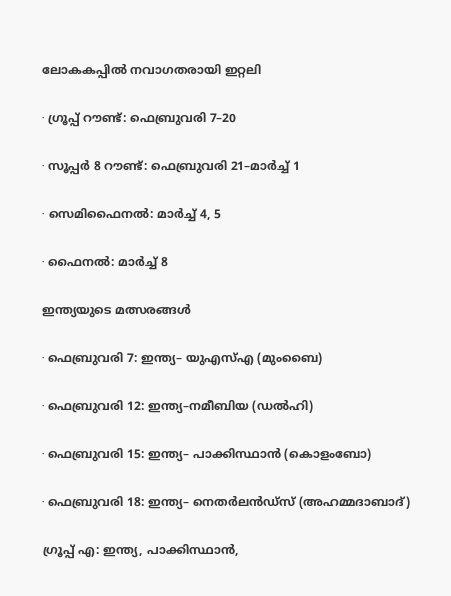ലോകകപ്പിൽ നവാഗതരായി ഇറ്റലി

∙ ഗ്രൂപ്പ് റൗണ്ട്: ഫെബ്രുവരി 7–20

∙ സൂപ്പർ 8 റൗണ്ട്: ഫെബ്രുവരി 21–മാർച്ച് 1

∙ സെമിഫൈനൽ: മാർച്ച് 4, 5

∙ ഫൈനൽ: മാർച്ച് 8

ഇന്ത്യയുടെ മത്സരങ്ങൾ

∙ ഫെബ്രുവരി 7: ഇന്ത്യ– യുഎസ്എ (മുംബൈ)

∙ ഫെബ്രുവരി 12: ഇന്ത്യ–നമീബിയ (ഡൽഹി)

∙ ഫെബ്രുവരി 15: ഇന്ത്യ– പാക്കിസ്ഥാൻ (കൊളംബോ)

∙ ഫെബ്രുവരി 18: ഇന്ത്യ– നെതർലൻഡ്സ് (അഹമ്മദാബാദ്)

ഗ്രൂപ്പ് എ: ഇന്ത്യ, പാക്കിസ്ഥാൻ,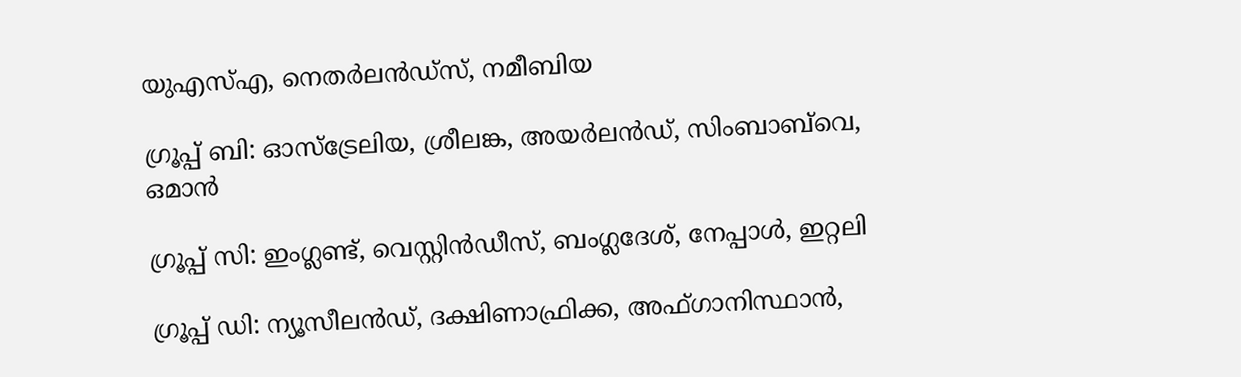യുഎസ്എ, നെതർലൻഡ്സ്, നമീബിയ

ഗ്രൂപ്പ് ബി: ഓസ്ട്രേലിയ, ശ്രീലങ്ക, അയർലൻഡ്, സിംബാബ്‌വെ, ഒമാൻ

ഗ്രൂപ്പ് സി: ഇംഗ്ലണ്ട്, വെസ്റ്റിൻഡീസ്, ബംഗ്ലദേശ്, നേപ്പാൾ, ഇറ്റലി

ഗ്രൂപ്പ് ഡി: ന്യൂസീലൻഡ്, ദക്ഷിണാഫ്രിക്ക, അഫ്ഗാനിസ്ഥാൻ,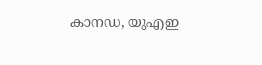കാനഡ‍, യുഎഇ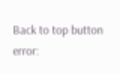Back to top button
error: